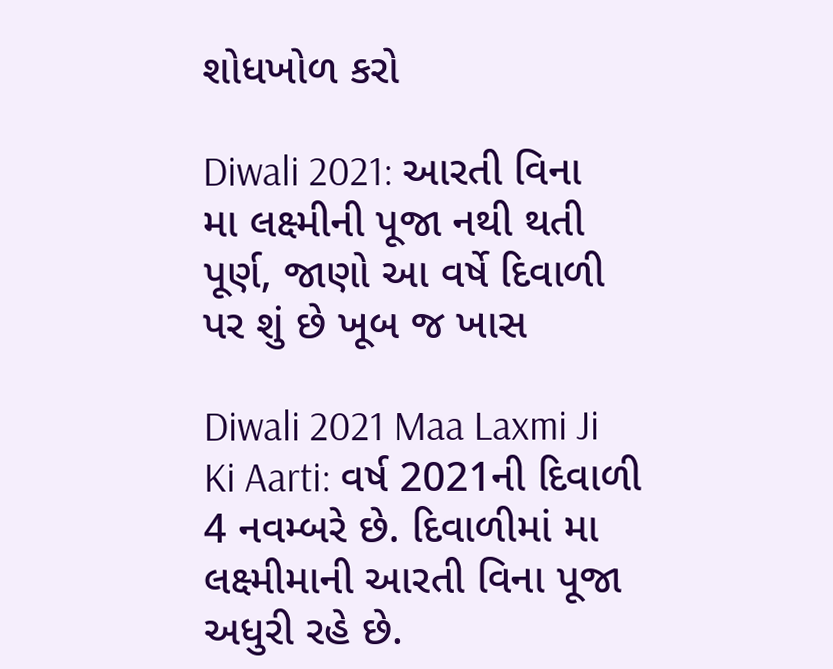શોધખોળ કરો

Diwali 2021: આરતી વિના મા લક્ષ્મીની પૂજા નથી થતી પૂર્ણ, જાણો આ વર્ષે દિવાળી પર શું છે ખૂબ જ ખાસ

Diwali 2021 Maa Laxmi Ji Ki Aarti: વર્ષ 2021ની દિવાળી 4 નવમ્બરે છે. દિવાળીમાં મા લક્ષ્મીમાની આરતી વિના પૂજા અધુરી રહે છે.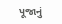પૂજાનું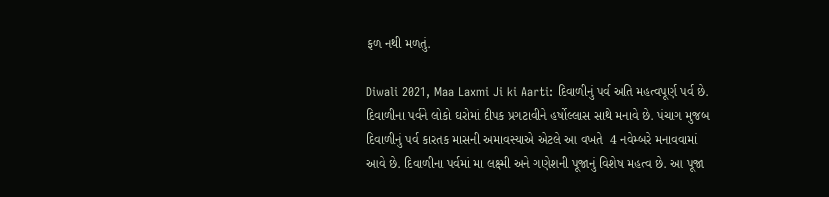ફળ નથી મળતું.

Diwali 2021, Maa Laxmi Ji ki Aarti: દિવાળીનું પર્વ અતિ મહત્વપૂર્ણ પર્વ છે. દિવાળીના પર્વને લોકો ઘરોમાં દીપક પ્રગટાવીને હર્ષોલ્લાસ સાથે મનાવે છે. પંચાગ મુજબ દિવાળીનું પર્વ કારતક માસની અમાવસ્યાએ એટલે આ વખતે  4 નવેમ્બરે મનાવવામાં આવે છે. દિવાળીના પર્વમાં મા લક્ષ્મી અને ગણેશની પૂજાનું વિશેષ મહત્વ છે. આ પૂજા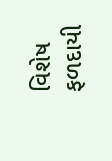વિશેષ ફળદાયી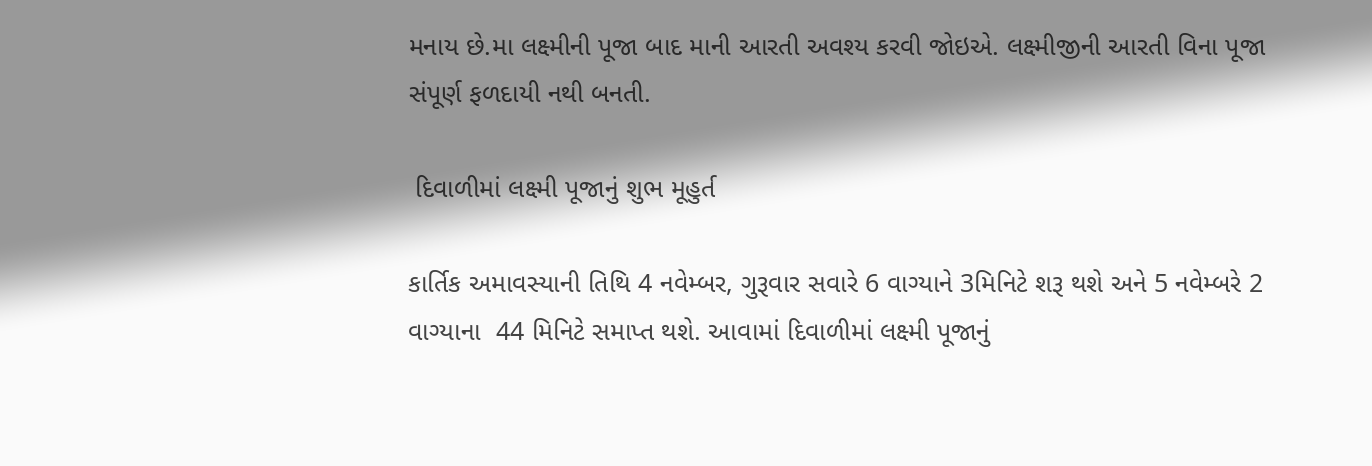મનાય છે.મા લક્ષ્મીની પૂજા બાદ માની આરતી અવશ્ય કરવી જોઇએ. લક્ષ્મીજીની આરતી વિના પૂજા સંપૂર્ણ ફળદાયી નથી બનતી.

 દિવાળીમાં લક્ષ્મી પૂજાનું શુભ મૂહુર્ત

કાર્તિક અમાવસ્યાની તિથિ 4 નવેમ્બર, ગુરૂવાર સવારે 6 વાગ્યાને 3મિનિટે શરૂ થશે અને 5 નવેમ્બરે 2 વાગ્યાના  44 મિનિટે સમાપ્ત થશે. આવામાં દિવાળીમાં લક્ષ્મી પૂજાનું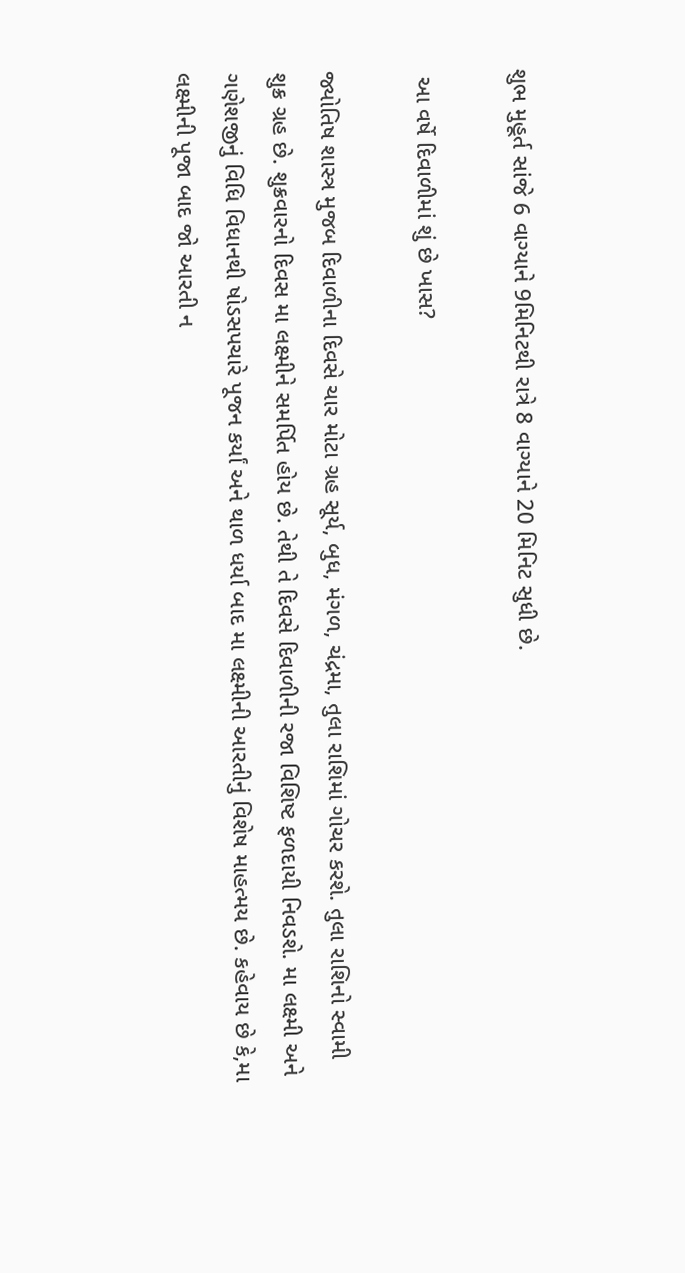શુભ મુહૂર્ત સાંજે 6 વાગ્યાને 9મિનિટથી રાત્રે 8 વાગ્યાને 20 મિનિટ સુધી છે.

 આ વર્ષે દિવાળીમાં શું છે ખાસ?

જ્યોતિષ શાસ્ત્ર મુજબ દિવાળીના દિવસે ચાર મોટા ગ્રહ સૂર્ય, બુધ, મંગળ, ચંદ્રમા, તુલા રાશિમાં ગોચર કરશે. તુલા રાશિનો સ્વામી શુક્ર ગ્રહ છે. શુક્રવારનો દિવસ મા લક્ષ્મીને સમર્પિત હોય છે. તેથી તે દિવસે દિવાળીની રજા વિશિષ્ટ ફળદાયી નિવડશે. મા લક્ષ્મી અને ગણેશજીનું વિધિ વિધાનથી ષોડસપચારે પૂજન કર્યાં અને થાળ ધર્યા બાદ મા લક્ષ્મીની આરતીનું વિશેષ માહત્મય છે. કહેવાય છે કે,મા લક્ષ્મીની પૂજા બાદ જો આરતી ન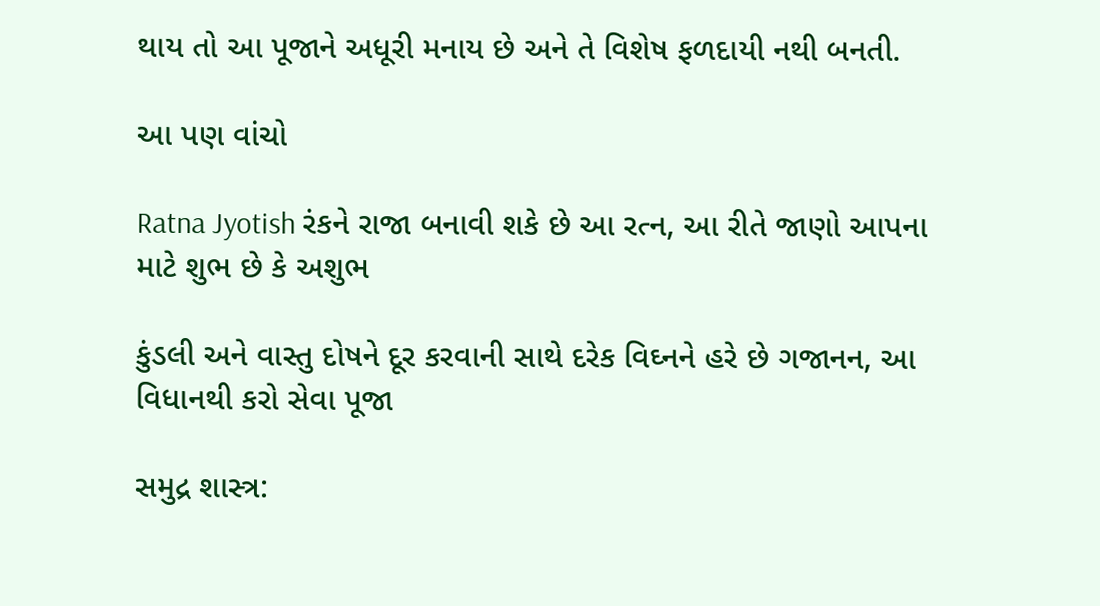થાય તો આ પૂજાને અધૂરી મનાય છે અને તે વિશેષ ફળદાયી નથી બનતી.

આ પણ વાંચો

Ratna Jyotish રંકને રાજા બનાવી શકે છે આ રત્ન, આ રીતે જાણો આપના માટે શુભ છે કે અશુભ

કુંડલી અને વાસ્તુ દોષને દૂર કરવાની સાથે દરેક વિઘ્નને હરે છે ગજાનન, આ વિધાનથી કરો સેવા પૂજા

સમુદ્ર શાસ્ત્ર: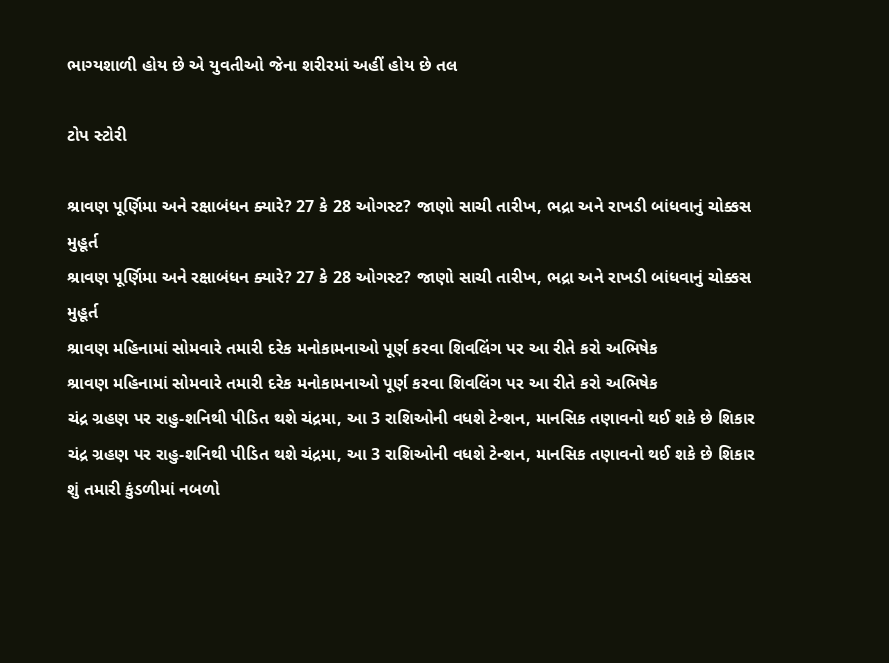ભાગ્યશાળી હોય છે એ યુવતીઓ જેના શરીરમાં અહીં હોય છે તલ

ટોપ સ્ટોરી

શ્રાવણ પૂર્ણિમા અને રક્ષાબંધન ક્યારે? 27 કે 28 ઓગસ્ટ? જાણો સાચી તારીખ, ભદ્રા અને રાખડી બાંધવાનું ચોક્કસ મુહૂર્ત
શ્રાવણ પૂર્ણિમા અને રક્ષાબંધન ક્યારે? 27 કે 28 ઓગસ્ટ? જાણો સાચી તારીખ, ભદ્રા અને રાખડી બાંધવાનું ચોક્કસ મુહૂર્ત
શ્રાવણ મહિનામાં સોમવારે તમારી દરેક મનોકામનાઓ પૂર્ણ કરવા શિવલિંગ પર આ રીતે કરો અભિષેક
શ્રાવણ મહિનામાં સોમવારે તમારી દરેક મનોકામનાઓ પૂર્ણ કરવા શિવલિંગ પર આ રીતે કરો અભિષેક
ચંદ્ર ગ્રહણ પર રાહુ-શનિથી પીડિત થશે ચંદ્રમા, આ 3 રાશિઓની વધશે ટેન્શન, માનસિક તણાવનો થઈ શકે છે શિકાર
ચંદ્ર ગ્રહણ પર રાહુ-શનિથી પીડિત થશે ચંદ્રમા, આ 3 રાશિઓની વધશે ટેન્શન, માનસિક તણાવનો થઈ શકે છે શિકાર
શું તમારી કુંડળીમાં નબળો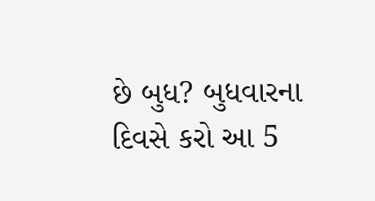છે બુધ? બુધવારના દિવસે કરો આ 5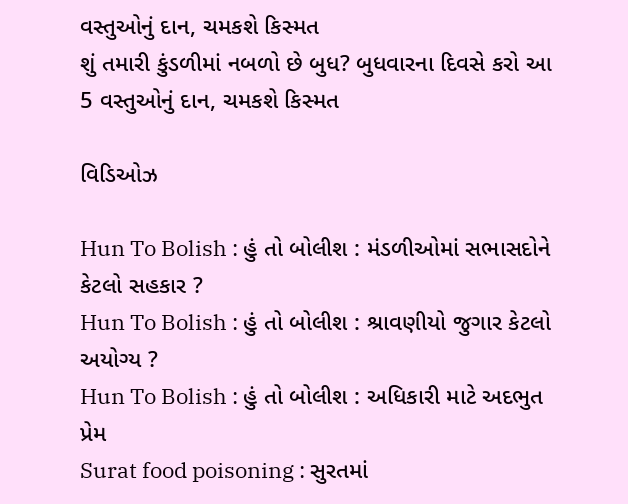વસ્તુઓનું દાન, ચમકશે કિસ્મત
શું તમારી કુંડળીમાં નબળો છે બુધ? બુધવારના દિવસે કરો આ 5 વસ્તુઓનું દાન, ચમકશે કિસ્મત

વિડિઓઝ

Hun To Bolish : હું તો બોલીશ : મંડળીઓમાં સભાસદોને કેટલો સહકાર ?
Hun To Bolish : હું તો બોલીશ : શ્રાવણીયો જુગાર કેટલો અયોગ્ય ?
Hun To Bolish : હું તો બોલીશ : અધિકારી માટે અદભુત પ્રેમ
Surat food poisoning : સુરતમાં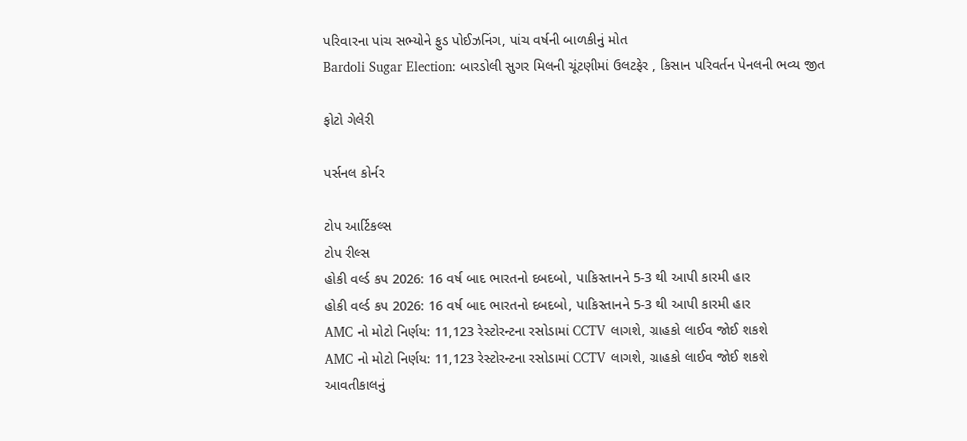પરિવારના પાંચ સભ્યોને ફુડ પોઈઝનિંગ, પાંચ વર્ષની બાળકીનું મોત
Bardoli Sugar Election: બારડોલી સુગર મિલની ચૂંટણીમાં ઉલટફેર , કિસાન પરિવર્તન પેનલની ભવ્ય જીત

ફોટો ગેલેરી

પર્સનલ કોર્નર

ટોપ આર્ટિકલ્સ
ટોપ રીલ્સ
હોકી વર્લ્ડ કપ 2026: 16 વર્ષ બાદ ભારતનો દબદબો, પાકિસ્તાનને 5-3 થી આપી કારમી હાર
હોકી વર્લ્ડ કપ 2026: 16 વર્ષ બાદ ભારતનો દબદબો, પાકિસ્તાનને 5-3 થી આપી કારમી હાર
AMC નો મોટો નિર્ણય: 11,123 રેસ્ટોરન્ટના રસોડામાં CCTV લાગશે, ગ્રાહકો લાઈવ જોઈ શકશે
AMC નો મોટો નિર્ણય: 11,123 રેસ્ટોરન્ટના રસોડામાં CCTV લાગશે, ગ્રાહકો લાઈવ જોઈ શકશે
આવતીકાલનું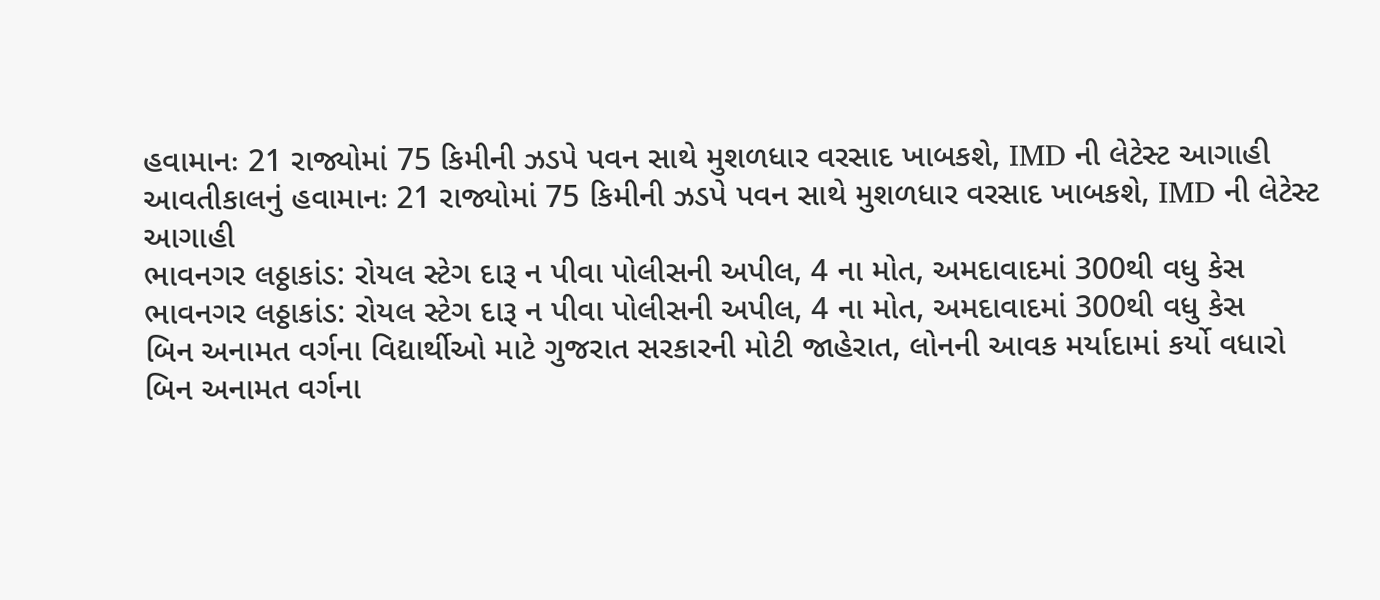હવામાનઃ 21 રાજ્યોમાં 75 કિમીની ઝડપે પવન સાથે મુશળધાર વરસાદ ખાબકશે, IMD ની લેટેસ્ટ આગાહી
આવતીકાલનું હવામાનઃ 21 રાજ્યોમાં 75 કિમીની ઝડપે પવન સાથે મુશળધાર વરસાદ ખાબકશે, IMD ની લેટેસ્ટ આગાહી
ભાવનગર લઠ્ઠાકાંડ: રોયલ સ્ટેગ દારૂ ન પીવા પોલીસની અપીલ, 4 ના મોત, અમદાવાદમાં 300થી વધુ કેસ
ભાવનગર લઠ્ઠાકાંડ: રોયલ સ્ટેગ દારૂ ન પીવા પોલીસની અપીલ, 4 ના મોત, અમદાવાદમાં 300થી વધુ કેસ
બિન અનામત વર્ગના વિદ્યાર્થીઓ માટે ગુજરાત સરકારની મોટી જાહેરાત, લોનની આવક મર્યાદામાં કર્યો વધારો
બિન અનામત વર્ગના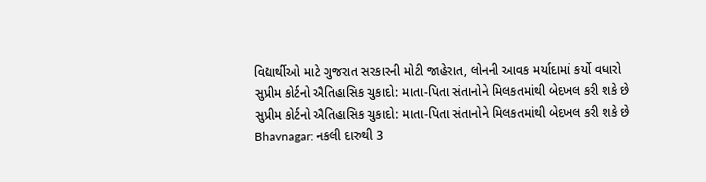વિદ્યાર્થીઓ માટે ગુજરાત સરકારની મોટી જાહેરાત, લોનની આવક મર્યાદામાં કર્યો વધારો
સુપ્રીમ કોર્ટનો ઐતિહાસિક ચુકાદો: માતા-પિતા સંતાનોને મિલકતમાંથી બેદખલ કરી શકે છે
સુપ્રીમ કોર્ટનો ઐતિહાસિક ચુકાદો: માતા-પિતા સંતાનોને મિલકતમાંથી બેદખલ કરી શકે છે
Bhavnagar: નકલી દારુથી 3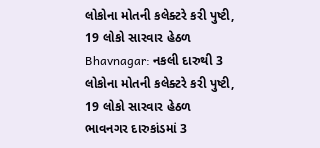લોકોના મોતની કલેક્ટરે કરી પુષ્ટી, 19 લોકો સારવાર હેઠળ
Bhavnagar: નકલી દારુથી 3 લોકોના મોતની કલેક્ટરે કરી પુષ્ટી, 19 લોકો સારવાર હેઠળ
ભાવનગર દારુકાંડમાં 3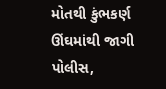મોતથી કુંભકર્ણ ઊંઘમાંથી જાગી પોલીસ,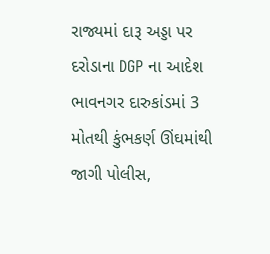રાજ્યમાં દારૂ અડ્ડા પર દરોડાના DGP ના આદેશ
ભાવનગર દારુકાંડમાં 3 મોતથી કુંભકર્ણ ઊંઘમાંથી જાગી પોલીસ,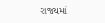રાજ્યમાં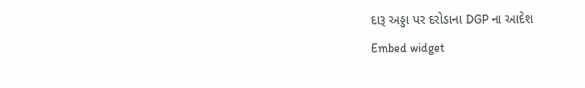દારૂ અડ્ડા પર દરોડાના DGP ના આદેશ
Embed widget